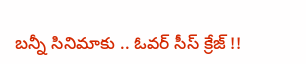బన్నీ సినిమాకు .. ఓవర్ సీస్ క్రేజ్ !!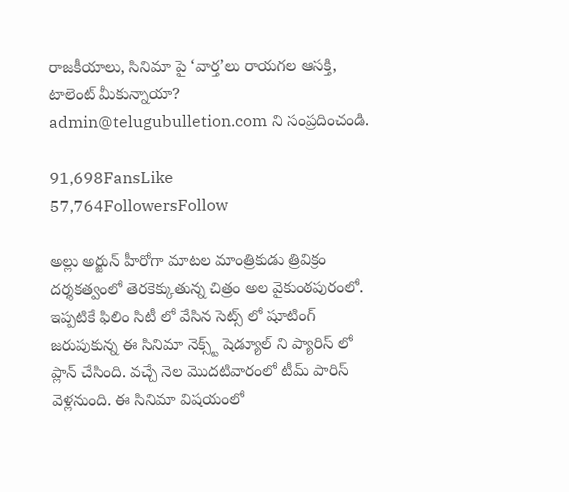రాజకీయాలు, సినిమా పై ‘వార్త’లు రాయగల ఆసక్తి, టాలెంట్ మీకున్నాయా? admin@telugubulletion.com ని సంప్రదించండి.

91,698FansLike
57,764FollowersFollow

అల్లు అర్జున్ హీరోగా మాటల మాంత్రికుడు త్రివిక్రం దర్శకత్వంలో తెరకెక్కుతున్న చిత్రం అల వైకుంఠపురంలో. ఇప్పటికే ఫిలిం సిటీ లో వేసిన సెట్స్ లో షూటింగ్ జరుపుకున్న ఈ సినిమా నెక్స్ట్ షెడ్యూల్ ని ప్యారిస్ లో ప్లాన్ చేసింది. వచ్చే నెల మొదటివారంలో టీమ్ పారిస్ వెళ్లనుంది. ఈ సినిమా విషయంలో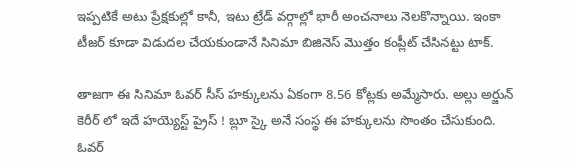ఇప్పటికే అటు ప్రేక్షకుల్లో కానీ, ఇటు ట్రేడ్ వర్గాల్లో భారీ అంచనాలు నెలకొన్నాయి. ఇంకా టీజర్ కూడా విడుదల చేయకుండానే సినిమా బిజినెస్ మొత్తం కంప్లీట్ చేసినట్టు టాక్.

తాజగా ఈ సినిమా ఓవర్ సీస్ హక్కులను ఏకంగా 8.56 కోట్లకు అమ్మేసారు. అల్లు అర్జున్ కెరీర్ లో ఇదే హయ్యెస్ట్ ప్రైస్ ! బ్లూ స్కై అనే సంస్థ ఈ హక్కులను సొంతం చేసుకుంది. ఓవర్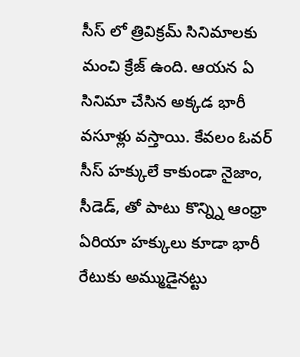సీస్ లో త్రివిక్రమ్ సినిమాలకు మంచి క్రేజ్ ఉంది. ఆయన ఏ సినిమా చేసిన అక్కడ భారీ వసూళ్లు వస్తాయి. కేవలం ఓవర్ సీస్ హక్కులే కాకుండా నైజాం, సీడెడ్, తో పాటు కొన్న్ని ఆంధ్రా ఏరియా హక్కులు కూడా భారీ రేటుకు అమ్ముడైనట్టు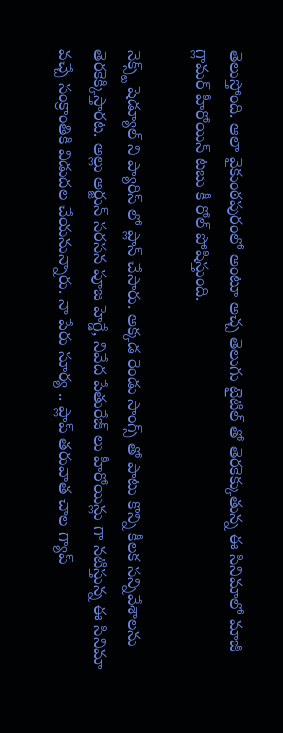తెలుస్తోంది. ఆలా వైకుంఠపురంలో అంటూ అచ్చ తెలుగు టైటిల్ తో తెరకెక్కుతున్న ఈ సినిమాలో మాజీ గ్లామర్ హీరోయిన్ టబు కీ రోల్ పోషిస్తుంది.

నెక్స్ట్ షెడ్యూల్ ని ప్యారిస్ లో ప్లాన్ చేసారు. అక్కడ రెండు సాంగ్స్ తో పాటు కొన్ని కీలక సన్నివేశాలను తెరకెక్కిస్తారట. అల్లు అర్జున్ సరసన పూజ హెగ్డే, నివేద పేతురేజ్ లు హీరోయిన్లు గా నటిస్తున్న ఈ సినిమా వచ్చే సంక్రాంతికి విడుదల చేయనున్నారు. నా పేరు సూర్య .. ప్లాప్ తరువాత చాల గ్యాప్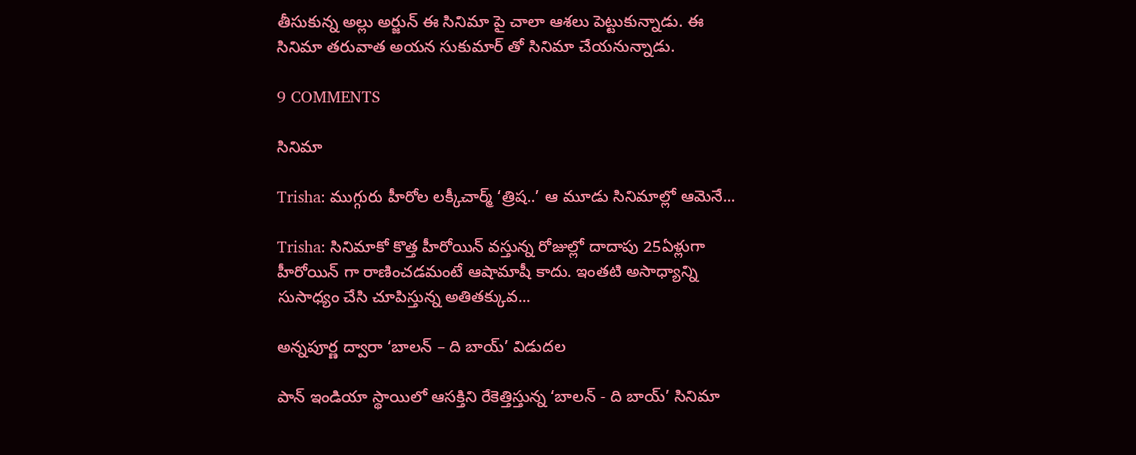తీసుకున్న అల్లు అర్జున్ ఈ సినిమా పై చాలా ఆశలు పెట్టుకున్నాడు. ఈ సినిమా తరువాత అయన సుకుమార్ తో సినిమా చేయనున్నాడు.

9 COMMENTS

సినిమా

Trisha: ముగ్గురు హీరోల లక్కీచార్మ్ ‘త్రిష..’ ఆ మూడు సినిమాల్లో ఆమెనే...

Trisha: సినిమాకో కొత్త హీరోయిన్ వస్తున్న రోజుల్లో దాదాపు 25ఏళ్లుగా హీరోయిన్ గా రాణించడమంటే ఆషామాషీ కాదు. ఇంతటి అసాధ్యాన్ని సుసాధ్యం చేసి చూపిస్తున్న అతితక్కువ...

అన్నపూర్ణ ద్వారా ‘బాలన్ – ది బాయ్’ విడుదల

పాన్ ఇండియా స్థాయిలో ఆసక్తిని రేకెత్తిస్తున్న ‘బాలన్ - ది బాయ్’ సినిమా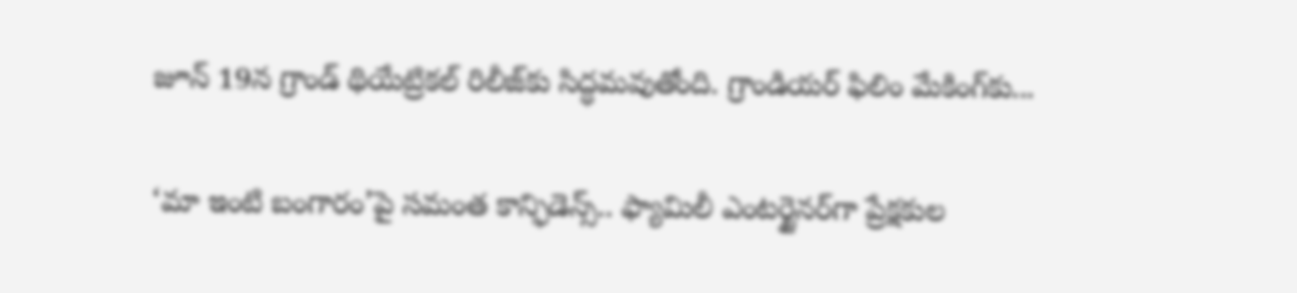జూన్ 19న గ్రాండ్ థియేట్రికల్ రిలీజ్‌కు సిద్ధమవుతోంది. గ్రాండియర్ ఫిలిం మేకింగ్‌కు...

‘మా ఇంటి బంగారం’పై సమంత కాన్ఫిడెన్స్.. ఫ్యామిలీ ఎంటర్టైనర్‌గా ప్రేక్షకుల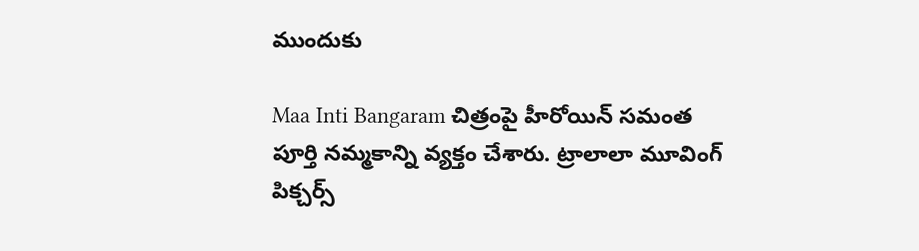ముందుకు

Maa Inti Bangaram చిత్రంపై హీరోయిన్ సమంత పూర్తి నమ్మకాన్ని వ్యక్తం చేశారు. ట్రాలాలా మూవింగ్ పిక్చర్స్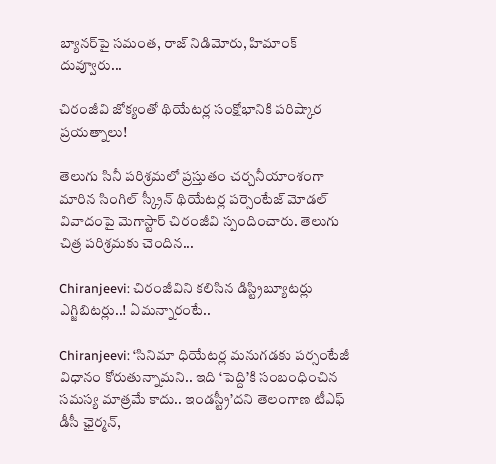బ్యానర్‌పై సమంత, రాజ్ నిడిమోరు, హిమాంక్ దువ్వూరు...

చిరంజీవి జోక్యంతో థియేటర్ల సంక్షోభానికి పరిష్కార ప్రయత్నాలు!

తెలుగు సినీ పరిశ్రమలో ప్రస్తుతం చర్చనీయాంశంగా మారిన సింగిల్ స్క్రీన్ థియేటర్ల పర్సెంటేజ్ మోడల్ వివాదంపై మెగాస్టార్ చిరంజీవి స్పందించారు. తెలుగు చిత్ర పరిశ్రమకు చెందిన...

Chiranjeevi: చిరంజీవిని కలిసిన డిస్ట్రిబ్యూటర్లు ఎగ్జిబిటర్లు..! ఏమన్నారంటే..

Chiranjeevi: ‘సినిమా ధియేటర్ల మనుగడకు పర్సంటేజీ విధానం కోరుతున్నామని.. ఇది ‘పెద్ది’కి సంబంధించిన సమస్య మాత్రమే కాదు.. ఇండస్ట్రీ’దని తెలంగాణ టీఎఫ్ డీసీ ఛైర్మన్,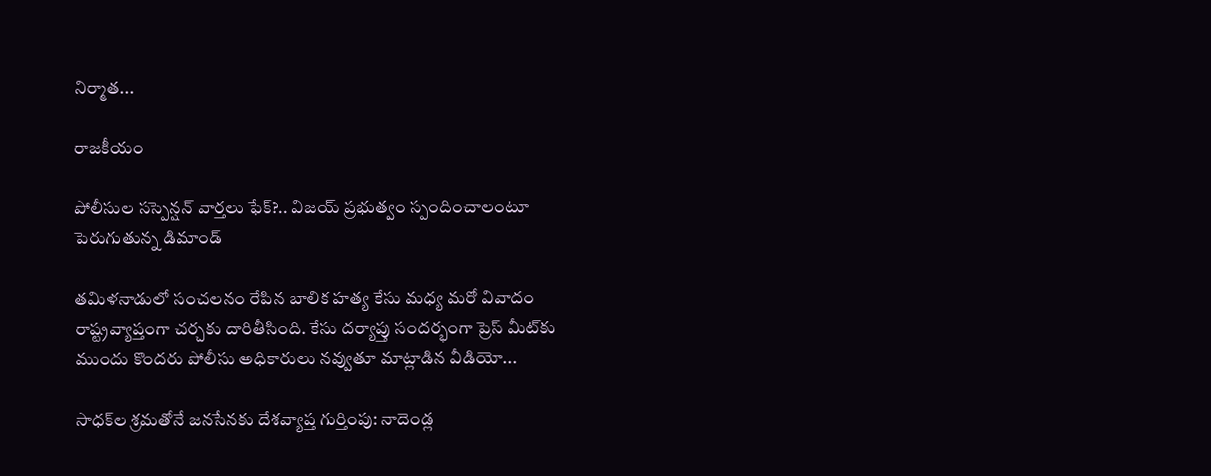నిర్మాత...

రాజకీయం

పోలీసుల సస్పెన్షన్ వార్తలు ఫేక్?.. విజయ్ ప్రభుత్వం స్పందించాలంటూ పెరుగుతున్న డిమాండ్

తమిళనాడులో సంచలనం రేపిన బాలిక హత్య కేసు మధ్య మరో వివాదం రాష్ట్రవ్యాప్తంగా చర్చకు దారితీసింది. కేసు దర్యాప్తు సందర్భంగా ప్రెస్ మీట్‌కు ముందు కొందరు పోలీసు అధికారులు నవ్వుతూ మాట్లాడిన వీడియో...

సాధక్‌ల శ్రమతోనే జనసేనకు దేశవ్యాప్త గుర్తింపు: నాదెండ్ల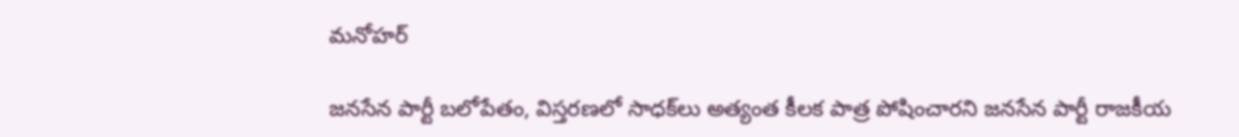మనోహర్

జనసేన పార్టీ బలోపేతం, విస్తరణలో సాధక్‌లు అత్యంత కీలక పాత్ర పోషించారని జనసేన పార్టీ రాజకీయ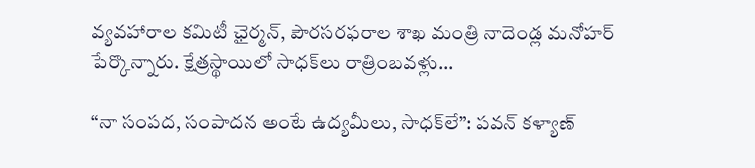వ్యవహారాల కమిటీ ఛైర్మన్, పౌరసరఫరాల శాఖ మంత్రి నాదెండ్ల మనోహర్ పేర్కొన్నారు. క్షేత్రస్థాయిలో సాధక్‌లు రాత్రింబవళ్లు...

“నా సంపద, సంపాదన అంటే ఉద్యమీలు, సాధక్‌లే”: పవన్ కళ్యాణ్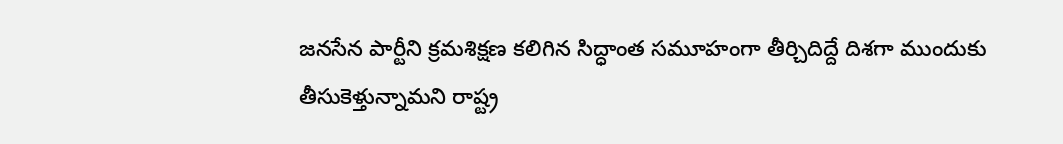జనసేన పార్టీని క్రమశిక్షణ కలిగిన సిద్ధాంత సమూహంగా తీర్చిదిద్దే దిశగా ముందుకు తీసుకెళ్తున్నామని రాష్ట్ర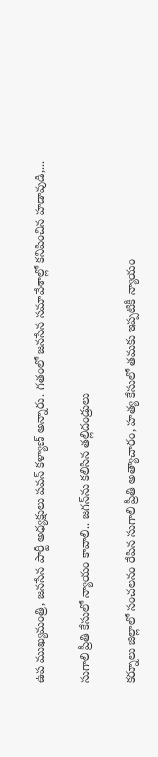ఉప ముఖ్యమంత్రి, జనసేన పార్టీ అధ్యక్షులు పవన్ కళ్యాణ్ అన్నారు. గతంలో జనసేన సమావేశాల్లో కనిపించిన హడావుడి,...

సుగాలి ప్రీతి కేసులో న్యాయం కావాలి.. జగన్‌ను కలిసిన తల్లిదండ్రులు

కర్నూలు జిల్లాలో సంచలనం రేపిన సుగాలి ప్రీతి అత్యాచారం, హత్య కేసులో తమకు ఇప్పటికీ న్యాయం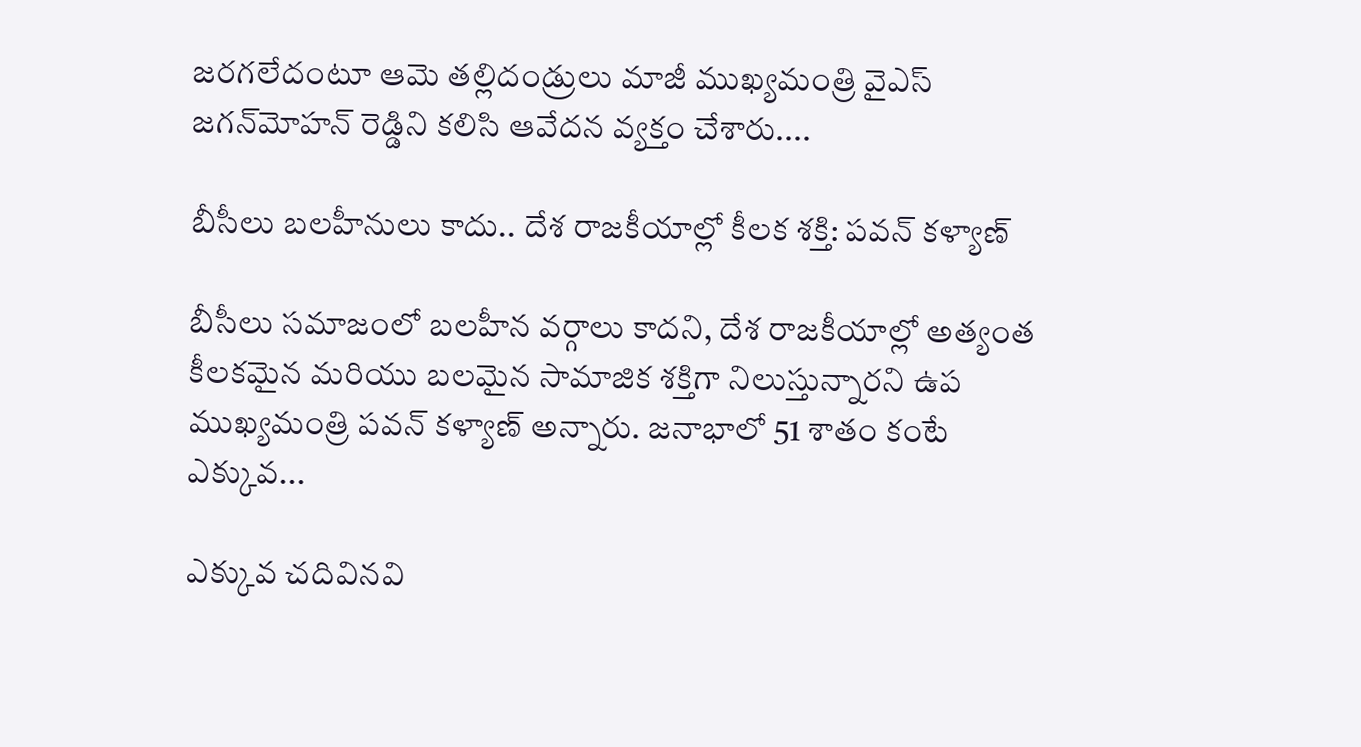జరగలేదంటూ ఆమె తల్లిదండ్రులు మాజీ ముఖ్యమంత్రి వైఎస్ జగన్‌మోహన్ రెడ్డిని కలిసి ఆవేదన వ్యక్తం చేశారు....

బీసీలు బలహీనులు కాదు.. దేశ రాజకీయాల్లో కీలక శక్తి: పవన్ కళ్యాణ్

బీసీలు సమాజంలో బలహీన వర్గాలు కాదని, దేశ రాజకీయాల్లో అత్యంత కీలకమైన మరియు బలమైన సామాజిక శక్తిగా నిలుస్తున్నారని ఉప ముఖ్యమంత్రి పవన్ కళ్యాణ్ అన్నారు. జనాభాలో 51 శాతం కంటే ఎక్కువ...

ఎక్కువ చదివినవి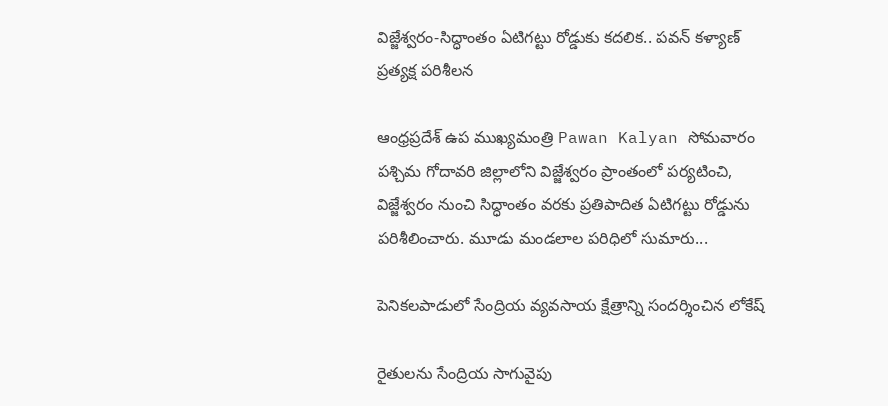విజ్జేశ్వరం-సిద్ధాంతం ఏటిగట్టు రోడ్డుకు కదలిక.. పవన్ కళ్యాణ్ ప్రత్యక్ష పరిశీలన

ఆంధ్రప్రదేశ్ ఉప ముఖ్యమంత్రి Pawan Kalyan సోమవారం పశ్చిమ గోదావరి జిల్లాలోని విజ్జేశ్వరం ప్రాంతంలో పర్యటించి, విజ్జేశ్వరం నుంచి సిద్ధాంతం వరకు ప్రతిపాదిత ఏటిగట్టు రోడ్డును పరిశీలించారు. మూడు మండలాల పరిధిలో సుమారు...

పెనికలపాడులో సేంద్రియ వ్యవసాయ క్షేత్రాన్ని సందర్శించిన లోకేష్

రైతులను సేంద్రియ సాగువైపు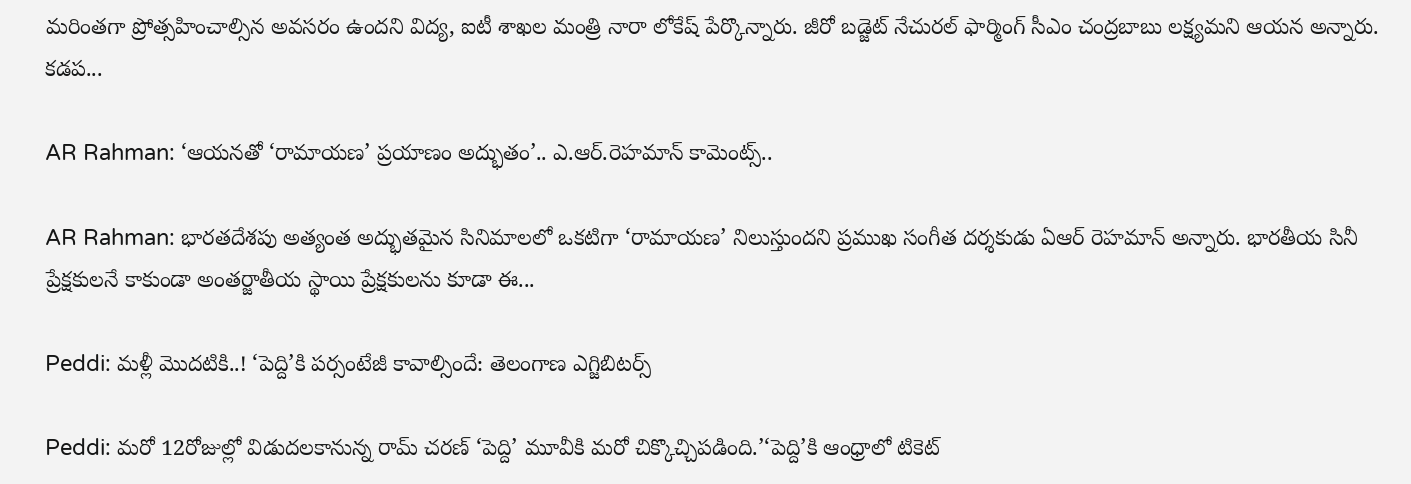మరింతగా ప్రోత్సహించాల్సిన అవసరం ఉందని విద్య, ఐటీ శాఖల మంత్రి నారా లోకేష్ పేర్కొన్నారు. జీరో బడ్జెట్ నేచురల్ ఫార్మింగ్ సీఎం చంద్రబాబు లక్ష్యమని ఆయన అన్నారు. కడప...

AR Rahman: ‘ఆయనతో ‘రామాయణ’ ప్రయాణం అద్భుతం’.. ఎ.ఆర్.రెహమాన్ కామెంట్స్..

AR Rahman: భారతదేశపు అత్యంత అద్భుతమైన సినిమాలలో ఒకటిగా ‘రామాయణ’ నిలుస్తుందని ప్రముఖ సంగీత దర్శకుడు ఏఆర్ రెహమాన్ అన్నారు. భారతీయ సినీ ప్రేక్షకులనే కాకుండా అంతర్జాతీయ స్థాయి ప్రేక్షకులను కూడా ఈ...

Peddi: మళ్లీ మొదటికి..! ‘పెద్ది’కి పర్సంటేజీ కావాల్సిందే: తెలంగాణ ఎగ్జిబిటర్స్

Peddi: మరో 12రోజుల్లో విడుదలకానున్న రామ్ చరణ్ ‘పెద్ది’ మూవీకి మరో చిక్కొచ్చిపడింది.’‘పెద్ది’కి ఆంధ్రాలో టికెట్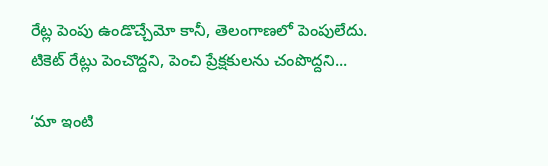రేట్ల పెంపు ఉండొచ్చేమో కానీ, తెలంగాణలో పెంపులేదు. టికెట్ రేట్లు పెంచొద్దని, పెంచి ప్రేక్షకులను చంపొద్దని...

‘మా ఇంటి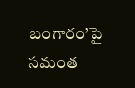బంగారం’పై సమంత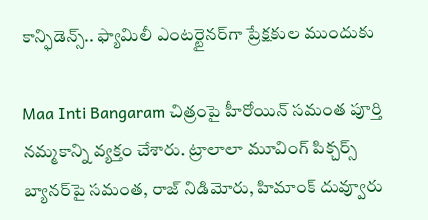కాన్ఫిడెన్స్.. ఫ్యామిలీ ఎంటర్టైనర్‌గా ప్రేక్షకుల ముందుకు

Maa Inti Bangaram చిత్రంపై హీరోయిన్ సమంత పూర్తి నమ్మకాన్ని వ్యక్తం చేశారు. ట్రాలాలా మూవింగ్ పిక్చర్స్ బ్యానర్‌పై సమంత, రాజ్ నిడిమోరు, హిమాంక్ దువ్వూరు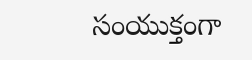సంయుక్తంగా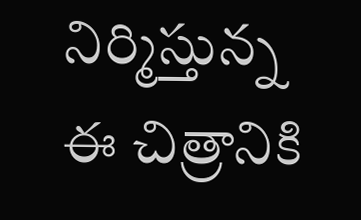నిర్మిస్తున్న ఈ చిత్రానికి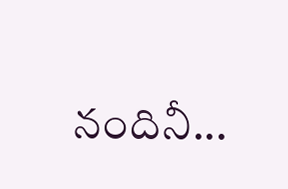నందినీ...